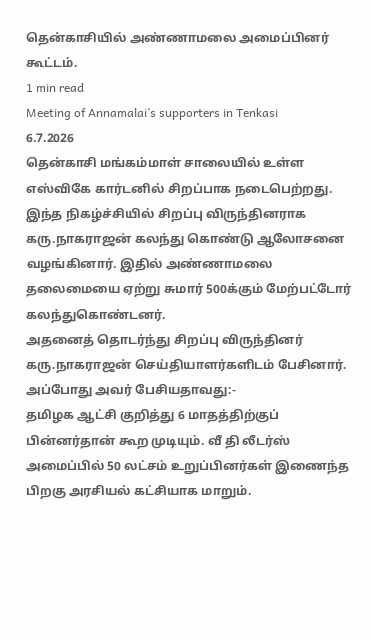தென்காசியில் அண்ணாமலை அமைப்பினர் கூட்டம்.
1 min read
Meeting of Annamalai’s supporters in Tenkasi
6.7.2026
தென்காசி மங்கம்மாள் சாலையில் உள்ள எஸ்விகே கார்டனில் சிறப்பாக நடைபெற்றது.
இந்த நிகழ்ச்சியில் சிறப்பு விருந்தினராக கரு.நாகராஜன் கலந்து கொண்டு ஆலோசனை வழங்கினார். இதில் அண்ணாமலை தலைமையை ஏற்று சுமார் 500க்கும் மேற்பட்டோர் கலந்துகொண்டனர்.
அதனைத் தொடர்ந்து சிறப்பு விருந்தினர் கரு.நாகராஜன் செய்தியாளர்களிடம் பேசினார். அப்போது அவர் பேசியதாவது:-
தமிழக ஆட்சி குறித்து 6 மாதத்திற்குப் பின்னர்தான் கூற முடியும். வீ தி லீடர்ஸ் அமைப்பில் 50 லட்சம் உறுப்பினர்கள் இணைந்த பிறகு அரசியல் கட்சியாக மாறும்.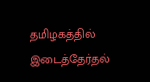தமிழகத்தில் இடைத்தேர்தல்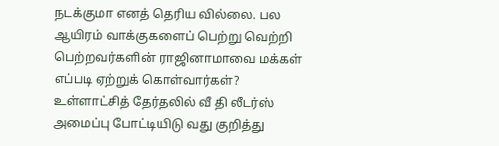நடக்குமா எனத் தெரிய வில்லை. பல ஆயிரம் வாக்குகளைப் பெற்று வெற்றி பெற்றவர்களின் ராஜினாமாவை மக்கள் எப்படி ஏற்றுக் கொள்வார்கள்?
உள்ளாட்சித் தேர்தலில் வீ தி லீடர்ஸ் அமைப்பு போட்டியிடு வது குறித்து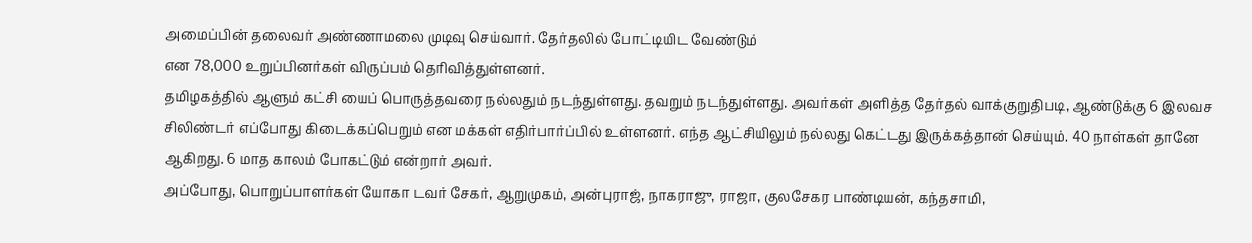அமைப்பின் தலைவர் அண்ணாமலை முடிவு செய்வார். தேர்தலில் போட்டியிட வேண்டும்
என 78,000 உறுப்பினர்கள் விருப்பம் தெரிவித்துள்ளனர்.
தமிழகத்தில் ஆளும் கட்சி யைப் பொருத்தவரை நல்லதும் நடந்துள்ளது. தவறும் நடந்துள்ளது. அவர்கள் அளித்த தேர்தல் வாக்குறுதிபடி, ஆண்டுக்கு 6 இலவச சிலிண்டர் எப்போது கிடைக்கப்பெறும் என மக்கள் எதிர்பார்ப்பில் உள்ளனர். எந்த ஆட்சியிலும் நல்லது கெட்டது இருக்கத்தான் செய்யும். 40 நாள்கள் தானே ஆகிறது. 6 மாத காலம் போகட்டும் என்றார் அவர்.
அப்போது, பொறுப்பாளர்கள் யோகா டவர் சேகர், ஆறுமுகம், அன்புராஜ், நாகராஜு, ராஜா, குலசேகர பாண்டியன், கந்தசாமி,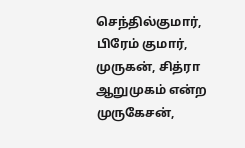செந்தில்குமார், பிரேம் குமார், முருகன், சித்ரா ஆறுமுகம் என்ற முருகேசன்,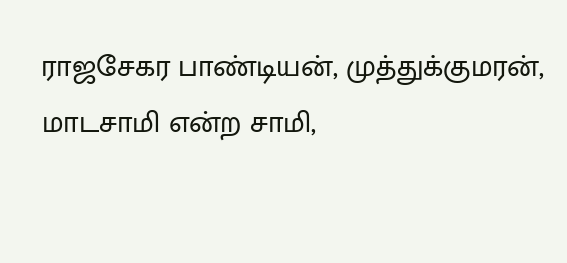ராஜசேகர பாண்டியன், முத்துக்குமரன், மாடசாமி என்ற சாமி,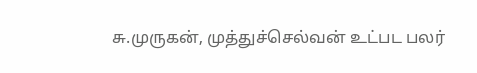சு.முருகன், முத்துச்செல்வன் உட்பட பலர்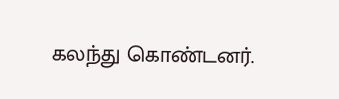கலந்து கொண்டனர்.